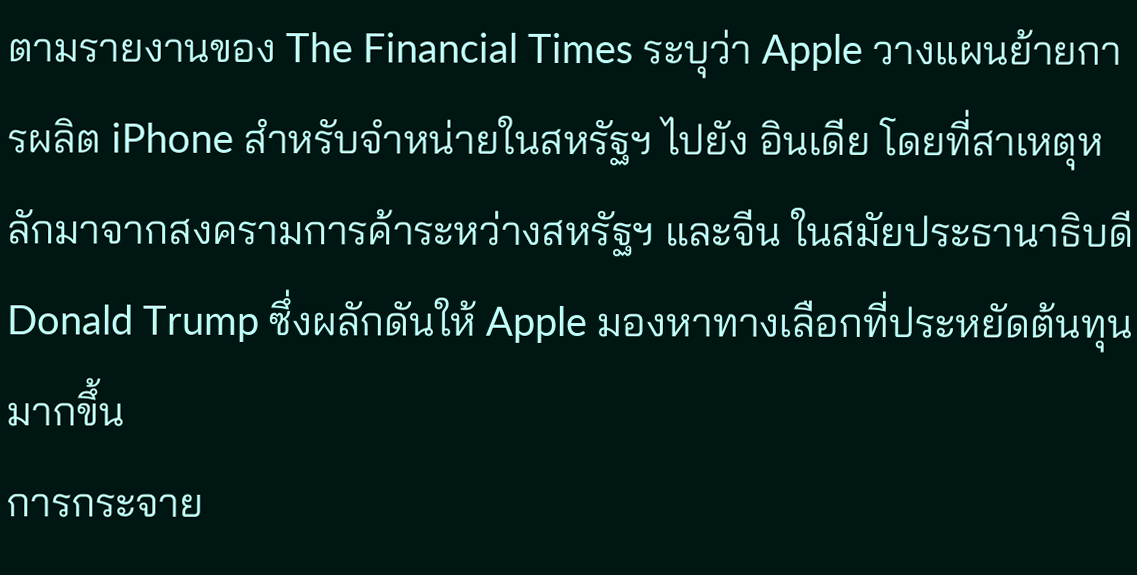ตามรายงานของ The Financial Times ระบุว่า Apple วางแผนย้ายการผลิต iPhone สำหรับจำหน่ายในสหรัฐฯ ไปยัง อินเดีย โดยที่สาเหตุหลักมาจากสงครามการค้าระหว่างสหรัฐฯ และจีน ในสมัยประธานาธิบดี Donald Trump ซึ่งผลักดันให้ Apple มองหาทางเลือกที่ประหยัดต้นทุนมากขึ้น
การกระจาย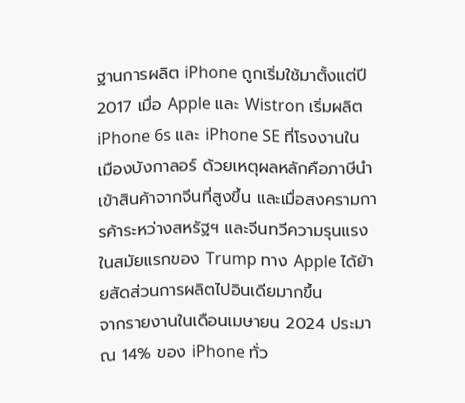ฐานการผลิต iPhone ถูกเริ่มใช้มาตั้งแต่ปี 2017 เมื่อ Apple และ Wistron เริ่มผลิต iPhone 6s และ iPhone SE ที่โรงงานในเมืองบังกาลอร์ ด้วยเหตุผลหลักคือภาษีนำเข้าสินค้าจากจีนที่สูงขึ้น และเมื่อสงครามการค้าระหว่างสหรัฐฯ และจีนทวีความรุนแรงในสมัยแรกของ Trump ทาง Apple ได้ย้ายสัดส่วนการผลิตไปอินเดียมากขึ้น
จากรายงานในเดือนเมษายน 2024 ประมาณ 14% ของ iPhone ทั่ว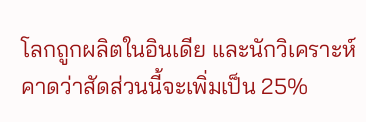โลกถูกผลิตในอินเดีย และนักวิเคราะห์คาดว่าสัดส่วนนี้จะเพิ่มเป็น 25%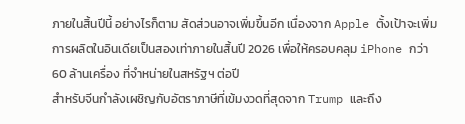ภายในสิ้นปีนี้ อย่างไรก็ตาม สัดส่วนอาจเพิ่มขึ้นอีก เนื่องจาก Apple ตั้งเป้าจะเพิ่มการผลิตในอินเดียเป็นสองเท่าภายในสิ้นปี 2026 เพื่อให้ครอบคลุม iPhone กว่า 60 ล้านเครื่อง ที่จำหน่ายในสหรัฐฯ ต่อปี
สำหรับจีนกำลังเผชิญกับอัตราภาษีที่เข้มงวดที่สุดจาก Trump และถึง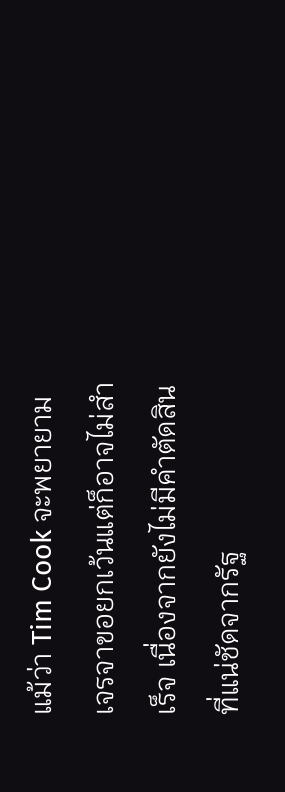แม้ว่า Tim Cook จะพยายามเจรจาขอยกเว้นแต่ก็อาจไม่สำเร็จ เนื่องจากยังไม่มีคำตัดสินที่แน่ชัดจากรัฐ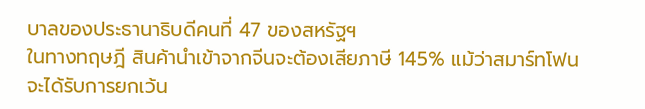บาลของประธานาธิบดีคนที่ 47 ของสหรัฐฯ
ในทางทฤษฎี สินค้านำเข้าจากจีนจะต้องเสียภาษี 145% แม้ว่าสมาร์ทโฟนจะได้รับการยกเว้น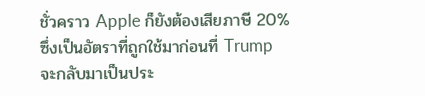ชั่วคราว Apple ก็ยังต้องเสียภาษี 20% ซึ่งเป็นอัตราที่ถูกใช้มาก่อนที่ Trump จะกลับมาเป็นประ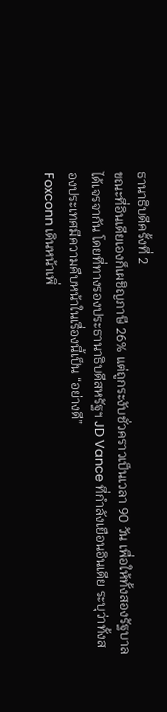ธานาธิบดีครั้งที่ 2
ขณะที่อินเดียเองก็เผชิญภาษี 26% แต่ถูกระงับชั่วคราวเป็นเวลา 90 วัน เพื่อให้ทั้งสองรัฐบาลได้เจรจากัน โดยที่ทางรองประธานาธิบดีสหรัฐฯ JD Vance ที่กำลังเยือนอินเดีย ระบุว่าทั้งสองประเทศมีความคืบหน้าในเรื่องนี้เป็น “อย่างดี”
Foxconn เดินหน้าเพิ่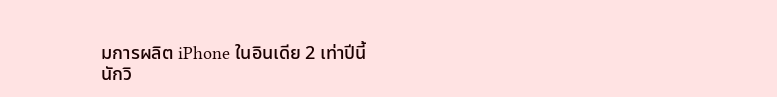มการผลิต iPhone ในอินเดีย 2 เท่าปีนี้
นักวิ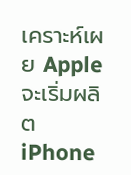เคราะห์เผย Apple จะเริ่มผลิต iPhone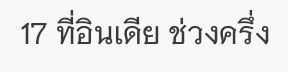17 ที่อินเดีย ช่วงครึ่ง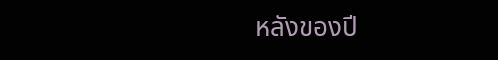หลังของปี